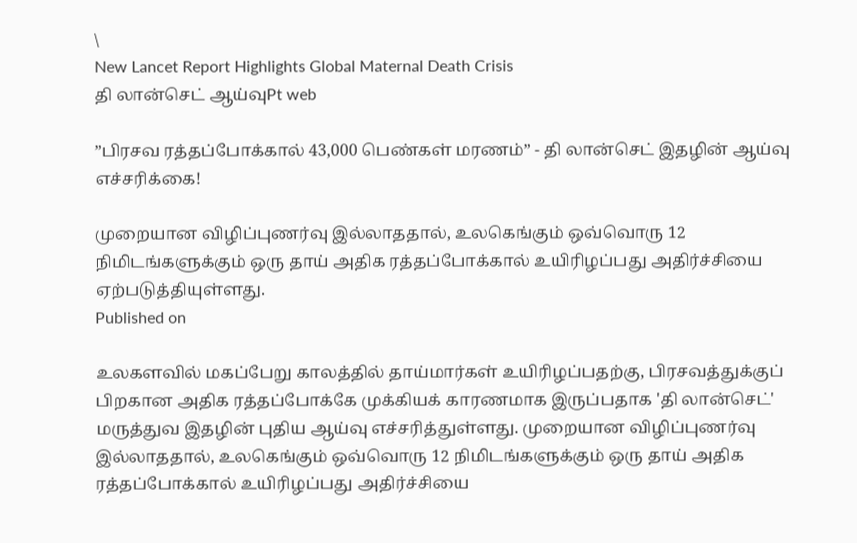\
New Lancet Report Highlights Global Maternal Death Crisis
தி லான்செட் ஆய்வுPt web

”பிரசவ ரத்தப்போக்கால் 43,000 பெண்கள் மரணம்” - தி லான்செட் இதழின் ஆய்வு எச்சரிக்கை!

முறையான விழிப்புணர்வு இல்லாததால், உலகெங்கும் ஒவ்வொரு 12 நிமிடங்களுக்கும் ஒரு தாய் அதிக ரத்தப்போக்கால் உயிரிழப்பது அதிர்ச்சியை ஏற்படுத்தியுள்ளது.
Published on

உலகளவில் மகப்பேறு காலத்தில் தாய்மார்கள் உயிரிழப்பதற்கு, பிரசவத்துக்குப் பிறகான அதிக ரத்தப்போக்கே முக்கியக் காரணமாக இருப்பதாக 'தி லான்செட்' மருத்துவ இதழின் புதிய ஆய்வு எச்சரித்துள்ளது. முறையான விழிப்புணர்வு இல்லாததால், உலகெங்கும் ஒவ்வொரு 12 நிமிடங்களுக்கும் ஒரு தாய் அதிக ரத்தப்போக்கால் உயிரிழப்பது அதிர்ச்சியை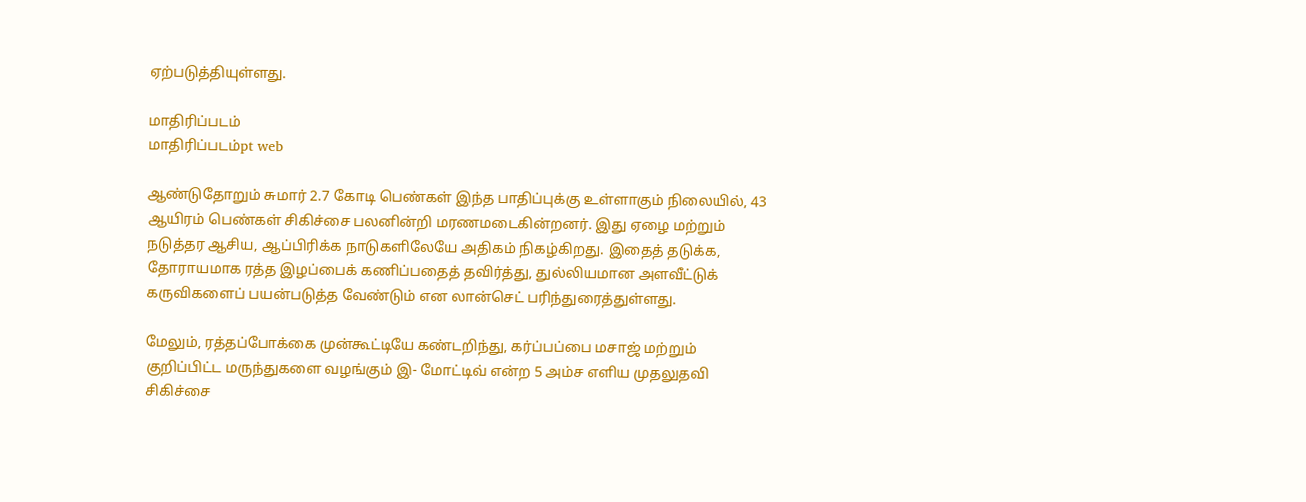ஏற்படுத்தியுள்ளது.

மாதிரிப்படம்
மாதிரிப்படம்pt web

ஆண்டுதோறும் சுமார் 2.7 கோடி பெண்கள் இந்த பாதிப்புக்கு உள்ளாகும் நிலையில், 43 ஆயிரம் பெண்கள் சிகிச்சை பலனின்றி மரணமடைகின்றனர். இது ஏழை மற்றும் நடுத்தர ஆசிய, ஆப்பிரிக்க நாடுகளிலேயே அதிகம் நிகழ்கிறது. இதைத் தடுக்க, தோராயமாக ரத்த இழப்பைக் கணிப்பதைத் தவிர்த்து, துல்லியமான அளவீட்டுக் கருவிகளைப் பயன்படுத்த வேண்டும் என லான்செட் பரிந்துரைத்துள்ளது.

மேலும், ரத்தப்போக்கை முன்கூட்டியே கண்டறிந்து, கர்ப்பப்பை மசாஜ் மற்றும் குறிப்பிட்ட மருந்துகளை வழங்கும் இ- மோட்டிவ் என்ற 5 அம்ச எளிய முதலுதவி சிகிச்சை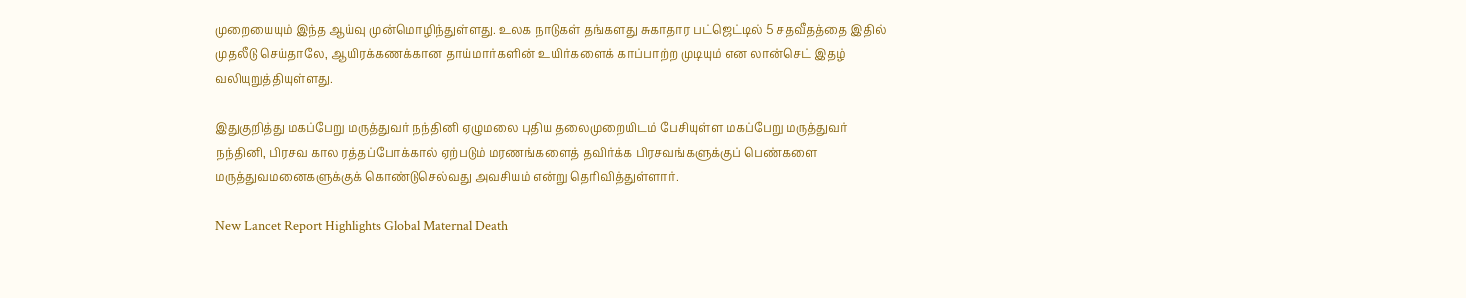முறையையும் இந்த ஆய்வு முன்மொழிந்துள்ளது. உலக நாடுகள் தங்களது சுகாதார பட்ஜெட்டில் 5 சதவீதத்தை இதில் முதலீடு செய்தாலே, ஆயிரக்கணக்கான தாய்மார்களின் உயிர்களைக் காப்பாற்ற முடியும் என லான்செட் இதழ் வலியுறுத்தியுள்ளது.

இதுகுறித்து மகப்பேறு மருத்துவர் நந்தினி ஏழுமலை புதிய தலைமுறையிடம் பேசியுள்ள மகப்பேறு மருத்துவர் நந்தினி, பிரசவ கால ரத்தப்போக்கால் ஏற்படும் மரணங்களைத் தவிர்க்க பிரசவங்களுக்குப் பெண்களை மருத்துவமனைகளுக்குக் கொண்டுசெல்வது அவசியம் என்று தெரிவித்துள்ளார்.

New Lancet Report Highlights Global Maternal Death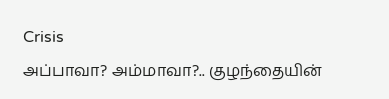Crisis
அப்பாவா? அம்மாவா?.. குழந்தையின்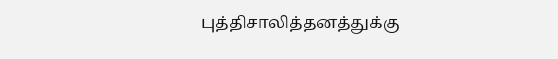புத்திசாலித்தனத்துக்கு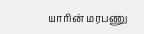யாரின் மரபணு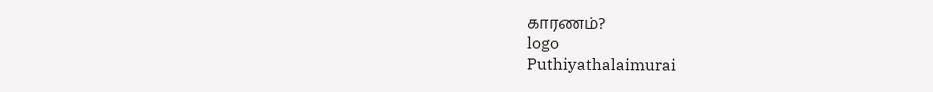காரணம்?
logo
Puthiyathalaimurai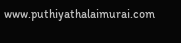www.puthiyathalaimurai.com